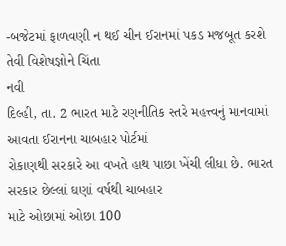-બજેટમાં ફાળવણી ન થઈ ચીન ઈરાનમાં પકડ મજબૂત કરશે તેવી વિશેષજ્ઞોને ચિંતા
નવી
દિલ્હી, તા. 2 ભારત માટે રણનીતિક સ્તરે મહત્ત્વનું માનવામાં આવતા ઈરાનના ચાબહાર પોર્ટમાં
રોકાણથી સરકારે આ વખતે હાથ પાછા ખેંચી લીધા છે. ભારત સરકાર છેલ્લાં ઘણાં વર્ષથી ચાબહાર
માટે ઓછામાં ઓછા 100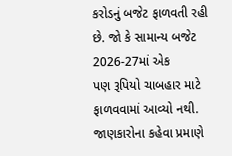કરોડનું બજેટ ફાળવતી રહી છે. જો કે સામાન્ય બજેટ 2026-27માં એક
પણ રૂપિયો ચાબહાર માટે ફાળવવામાં આવ્યો નથી. જાણકારોના કહેવા પ્રમાણે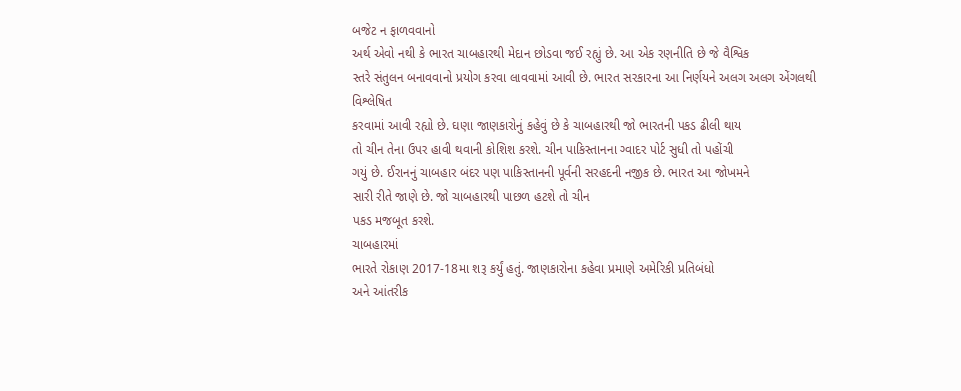બજેટ ન ફાળવવાનો
અર્થ એવો નથી કે ભારત ચાબહારથી મેદાન છોડવા જઈ રહ્યું છે. આ એક રણનીતિ છે જે વૈશ્વિક
સ્તરે સંતુલન બનાવવાનો પ્રયોગ કરવા લાવવામાં આવી છે. ભારત સરકારના આ નિર્ણયને અલગ અલગ એંગલથી વિશ્લેષિત
કરવામાં આવી રહ્યો છે. ઘણા જાણકારોનું કહેવું છે કે ચાબહારથી જો ભારતની પકડ ઢીલી થાય
તો ચીન તેના ઉપર હાવી થવાની કોશિશ કરશે. ચીન પાકિસ્તાનના ગ્વાદર પોર્ટ સુધી તો પહોંચી
ગયું છે. ઈરાનનું ચાબહાર બંદર પણ પાકિસ્તાનની પૂર્વની સરહદની નજીક છે. ભારત આ જોખમને
સારી રીતે જાણે છે. જો ચાબહારથી પાછળ હટશે તો ચીન
પકડ મજબૂત કરશે.
ચાબહારમાં
ભારતે રોકાણ 2017-18મા શરૂ કર્યું હતું. જાણકારોના કહેવા પ્રમાણે અમેરિકી પ્રતિબંધો
અને આંતરીક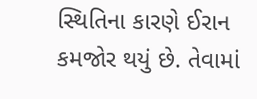સ્થિતિના કારણે ઈરાન કમજોર થયું છે. તેવામાં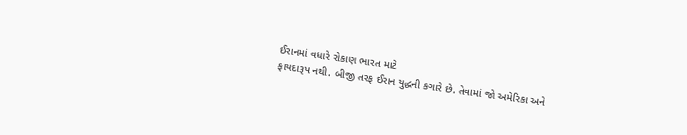ઈરાનમાં વધારે રોકાણ ભારત માટે
ફાયદારૂપ નથી. બીજી તરફ ઈરાન યુદ્ધની કગારે છે. તેવામાં જો અમેરિકા અને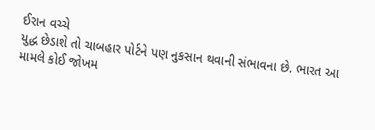ઈરાન વચ્ચે
યુદ્ધ છેડાશે તો ચાબહાર પોર્ટને પણ નુકસાન થવાની સંભાવના છે. ભારત આ મામલે કોઈ જોખમ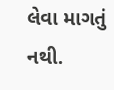લેવા માગતું નથી.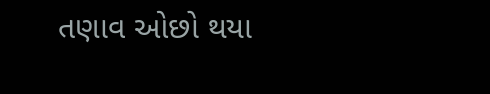તણાવ ઓછો થયા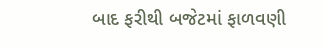બાદ ફરીથી બજેટમાં ફાળવણી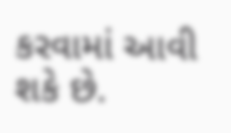કરવામાં આવી શકે છે.